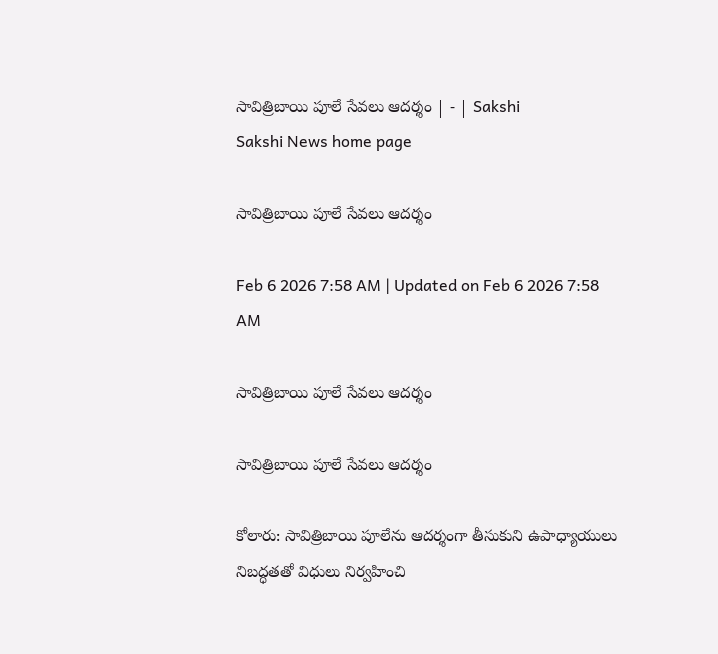సావిత్రిబాయి పూలే సేవలు ఆదర్శం | - | Sakshi
Sakshi News home page

సావిత్రిబాయి పూలే సేవలు ఆదర్శం

Feb 6 2026 7:58 AM | Updated on Feb 6 2026 7:58 AM

సావిత్రిబాయి పూలే సేవలు ఆదర్శం

సావిత్రిబాయి పూలే సేవలు ఆదర్శం

కోలారు: సావిత్రిబాయి పూలేను ఆదర్శంగా తీసుకుని ఉపాధ్యాయులు నిబద్ధతతో విధులు నిర్వహించి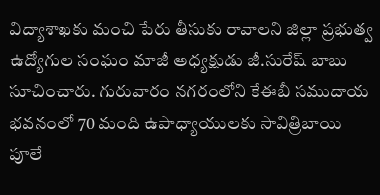విద్యాశాఖకు మంచి పేరు తీసుకు రావాలని జిల్లా ప్రభుత్వ ఉద్యోగుల సంఘం మాజీ అధ్యక్షుడు జీ.సురేష్‌ బాబు సూచించారు. గురువారం నగరంలోని కేఈబీ సముదాయ భవనంలో 70 మంది ఉపాధ్యాయులకు సావిత్రిబాయి పూలే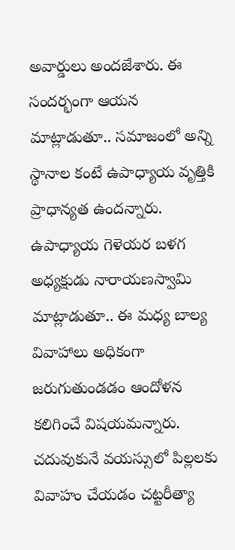అవార్డులు అందజేశారు. ఈ సందర్భంగా ఆయన మాట్లాడుతూ.. సమాజంలో అన్ని స్థానాల కంటే ఉపాధ్యాయ వృత్తికి ప్రాధాన్యత ఉందన్నారు. ఉపాధ్యాయ గెళెయర బళగ అధ్యక్షుడు నారాయణస్వామి మాట్లాడుతూ.. ఈ మధ్య బాల్య వివాహాలు అధికంగా జరుగుతుండడం ఆందోళన కలిగించే విషయమన్నారు. చదువుకునే వయస్సులో పిల్లలకు వివాహం చేయడం చట్టరీత్యా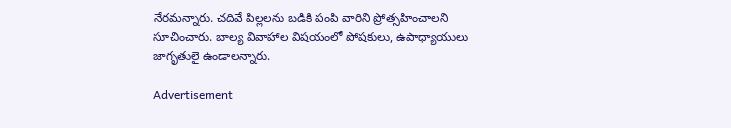నేరమన్నారు. చదివే పిల్లలను బడికి పంపి వారిని ప్రోత్సహించాలని సూచించారు. బాల్య వివాహాల విషయంలో పోషకులు, ఉపాధ్యాయులు జాగృతులై ఉండాలన్నారు.

Advertisement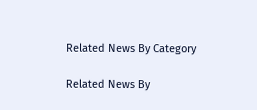Related News By Category

Related News By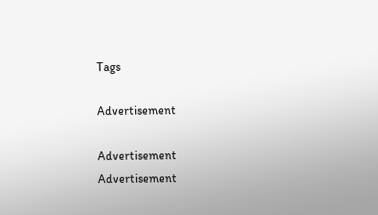Tags

Advertisement

Advertisement
Advertisement